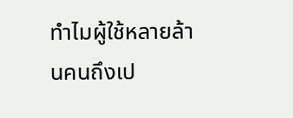ทำไมผู้ใช้หลายล้านคนถึงเป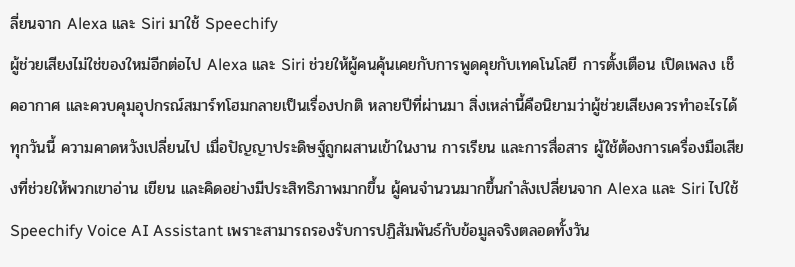ลี่ยนจาก Alexa และ Siri มาใช้ Speechify
ผู้ช่วยเสียงไม่ใช่ของใหม่อีกต่อไป Alexa และ Siri ช่วยให้ผู้คนคุ้นเคยกับการพูดคุยกับเทคโนโลยี การตั้งเตือน เปิดเพลง เช็คอากาศ และควบคุมอุปกรณ์สมาร์ทโฮมกลายเป็นเรื่องปกติ หลายปีที่ผ่านมา สิ่งเหล่านี้คือนิยามว่าผู้ช่วยเสียงควรทำอะไรได้
ทุกวันนี้ ความคาดหวังเปลี่ยนไป เมื่อปัญญาประดิษฐ์ถูกผสานเข้าในงาน การเรียน และการสื่อสาร ผู้ใช้ต้องการเครื่องมือเสียงที่ช่วยให้พวกเขาอ่าน เขียน และคิดอย่างมีประสิทธิภาพมากขึ้น ผู้คนจำนวนมากขึ้นกำลังเปลี่ยนจาก Alexa และ Siri ไปใช้ Speechify Voice AI Assistant เพราะสามารถรองรับการปฏิสัมพันธ์กับข้อมูลจริงตลอดทั้งวัน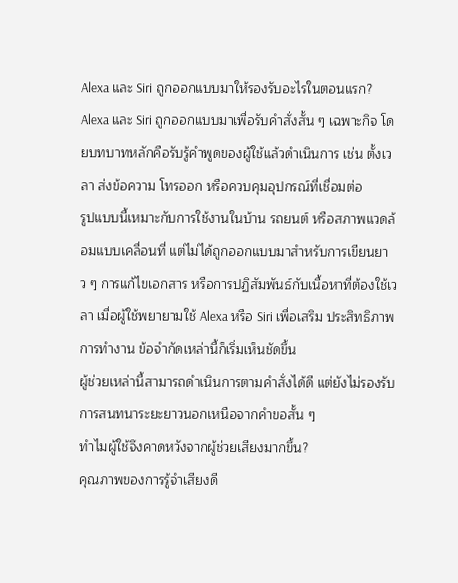Alexa และ Siri ถูกออกแบบมาให้รองรับอะไรในตอนแรก?
Alexa และ Siri ถูกออกแบบมาเพื่อรับคำสั่งสั้น ๆ เฉพาะกิจ โดยบทบาทหลักคือรับรู้คำพูดของผู้ใช้แล้วดำเนินการ เช่น ตั้งเวลา ส่งข้อความ โทรออก หรือควบคุมอุปกรณ์ที่เชื่อมต่อ
รูปแบบนี้เหมาะกับการใช้งานในบ้าน รถยนต์ หรือสภาพแวดล้อมแบบเคลื่อนที่ แต่ไม่ได้ถูกออกแบบมาสำหรับการเขียนยาว ๆ การแก้ไขเอกสาร หรือการปฏิสัมพันธ์กับเนื้อหาที่ต้องใช้เวลา เมื่อผู้ใช้พยายามใช้ Alexa หรือ Siri เพื่อเสริม ประสิทธิภาพการทำงาน ข้อจำกัดเหล่านี้ก็เริ่มเห็นชัดขึ้น
ผู้ช่วยเหล่านี้สามารถดำเนินการตามคำสั่งได้ดี แต่ยังไม่รองรับการสนทนาระยะยาวนอกเหนือจากคำขอสั้น ๆ
ทำไมผู้ใช้จึงคาดหวังจากผู้ช่วยเสียงมากขึ้น?
คุณภาพของการรู้จำเสียงดี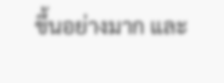ขึ้นอย่างมาก และ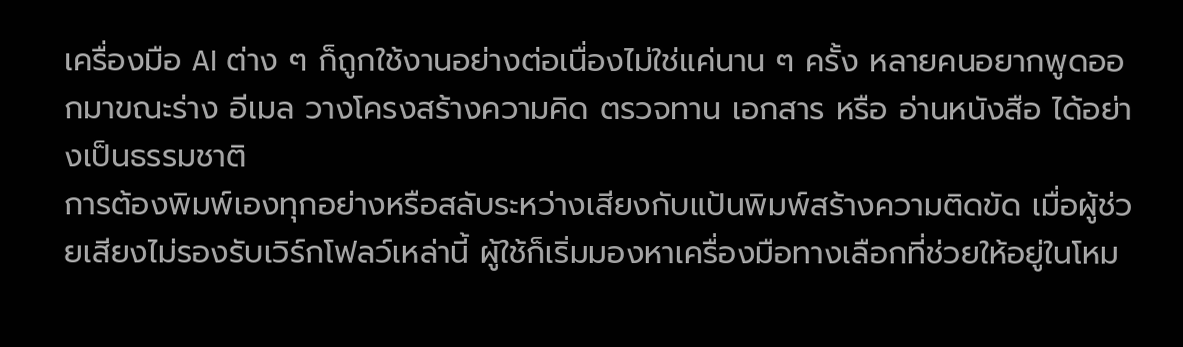เครื่องมือ AI ต่าง ๆ ก็ถูกใช้งานอย่างต่อเนื่องไม่ใช่แค่นาน ๆ ครั้ง หลายคนอยากพูดออกมาขณะร่าง อีเมล วางโครงสร้างความคิด ตรวจทาน เอกสาร หรือ อ่านหนังสือ ได้อย่างเป็นธรรมชาติ
การต้องพิมพ์เองทุกอย่างหรือสลับระหว่างเสียงกับแป้นพิมพ์สร้างความติดขัด เมื่อผู้ช่วยเสียงไม่รองรับเวิร์กโฟลว์เหล่านี้ ผู้ใช้ก็เริ่มมองหาเครื่องมือทางเลือกที่ช่วยให้อยู่ในโหม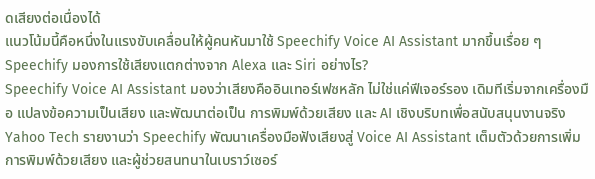ดเสียงต่อเนื่องได้
แนวโน้มนี้คือหนึ่งในแรงขับเคลื่อนให้ผู้คนหันมาใช้ Speechify Voice AI Assistant มากขึ้นเรื่อย ๆ
Speechify มองการใช้เสียงแตกต่างจาก Alexa และ Siri อย่างไร?
Speechify Voice AI Assistant มองว่าเสียงคืออินเทอร์เฟซหลัก ไม่ใช่แค่ฟีเจอร์รอง เดิมทีเริ่มจากเครื่องมือ แปลงข้อความเป็นเสียง และพัฒนาต่อเป็น การพิมพ์ด้วยเสียง และ AI เชิงบริบทเพื่อสนับสนุนงานจริง
Yahoo Tech รายงานว่า Speechify พัฒนาเครื่องมือฟังเสียงสู่ Voice AI Assistant เต็มตัวด้วยการเพิ่ม การพิมพ์ด้วยเสียง และผู้ช่วยสนทนาในเบราว์เซอร์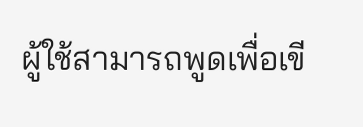ผู้ใช้สามารถพูดเพื่อเขี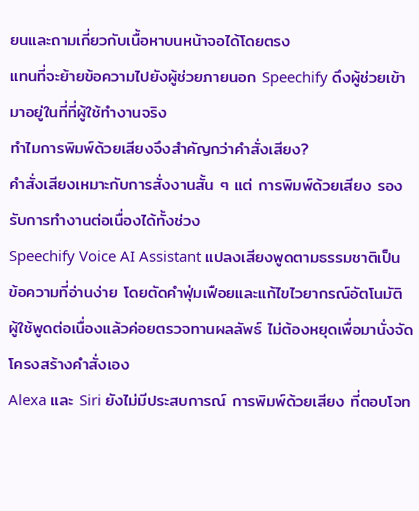ยนและถามเกี่ยวกับเนื้อหาบนหน้าจอได้โดยตรง
แทนที่จะย้ายข้อความไปยังผู้ช่วยภายนอก Speechify ดึงผู้ช่วยเข้ามาอยู่ในที่ที่ผู้ใช้ทำงานจริง
ทำไมการพิมพ์ด้วยเสียงจึงสำคัญกว่าคำสั่งเสียง?
คำสั่งเสียงเหมาะกับการสั่งงานสั้น ๆ แต่ การพิมพ์ด้วยเสียง รองรับการทำงานต่อเนื่องได้ทั้งช่วง
Speechify Voice AI Assistant แปลงเสียงพูดตามธรรมชาติเป็นข้อความที่อ่านง่าย โดยตัดคำฟุ่มเฟือยและแก้ไขไวยากรณ์อัตโนมัติ ผู้ใช้พูดต่อเนื่องแล้วค่อยตรวจทานผลลัพธ์ ไม่ต้องหยุดเพื่อมานั่งจัดโครงสร้างคำสั่งเอง
Alexa และ Siri ยังไม่มีประสบการณ์ การพิมพ์ด้วยเสียง ที่ตอบโจท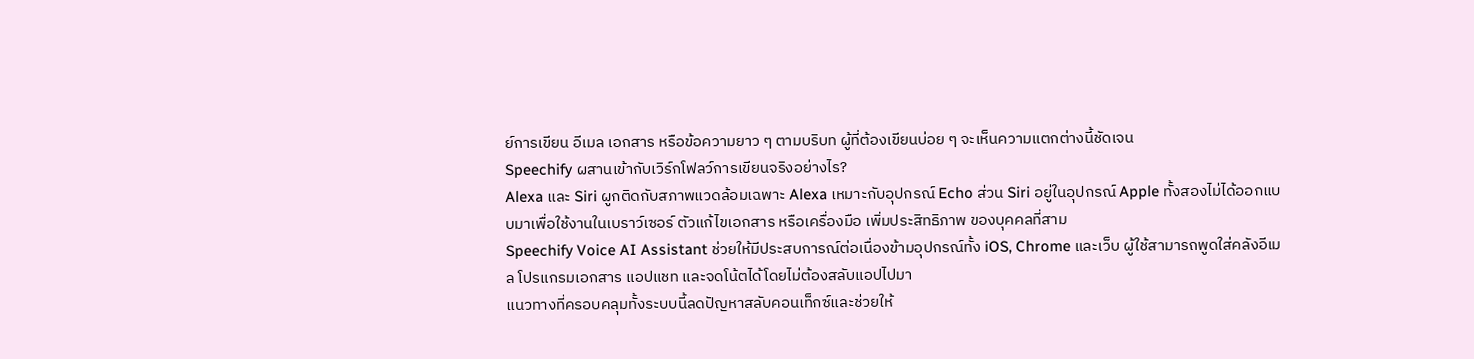ย์การเขียน อีเมล เอกสาร หรือข้อความยาว ๆ ตามบริบท ผู้ที่ต้องเขียนบ่อย ๆ จะเห็นความแตกต่างนี้ชัดเจน
Speechify ผสานเข้ากับเวิร์กโฟลว์การเขียนจริงอย่างไร?
Alexa และ Siri ผูกติดกับสภาพแวดล้อมเฉพาะ Alexa เหมาะกับอุปกรณ์ Echo ส่วน Siri อยู่ในอุปกรณ์ Apple ทั้งสองไม่ได้ออกแบบมาเพื่อใช้งานในเบราว์เซอร์ ตัวแก้ไขเอกสาร หรือเครื่องมือ เพิ่มประสิทธิภาพ ของบุคคลที่สาม
Speechify Voice AI Assistant ช่วยให้มีประสบการณ์ต่อเนื่องข้ามอุปกรณ์ทั้ง iOS, Chrome และเว็บ ผู้ใช้สามารถพูดใส่คลังอีเมล โปรแกรมเอกสาร แอปแชท และจดโน้ตได้โดยไม่ต้องสลับแอปไปมา
แนวทางที่ครอบคลุมทั้งระบบนี้ลดปัญหาสลับคอนเท็กซ์และช่วยให้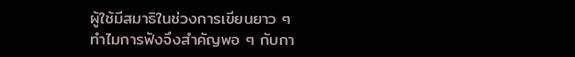ผู้ใช้มีสมาธิในช่วงการเขียนยาว ๆ
ทำไมการฟังจึงสำคัญพอ ๆ กับกา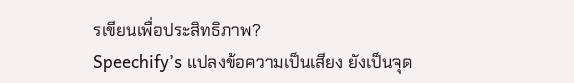รเขียนเพื่อประสิทธิภาพ?
Speechify’s แปลงข้อความเป็นเสียง ยังเป็นจุด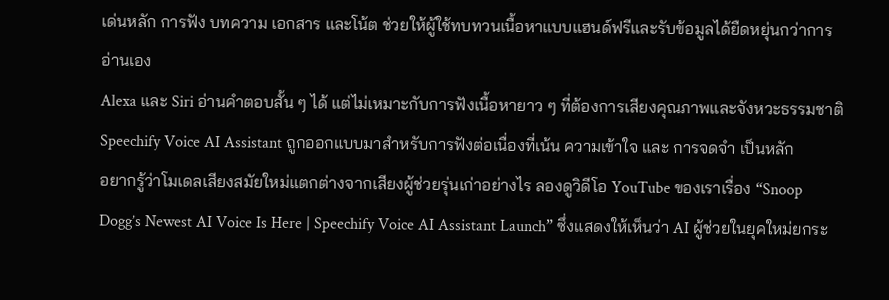เด่นหลัก การฟัง บทความ เอกสาร และโน้ต ช่วยให้ผู้ใช้ทบทวนเนื้อหาแบบแฮนด์ฟรีและรับข้อมูลได้ยืดหยุ่นกว่าการอ่านเอง
Alexa และ Siri อ่านคำตอบสั้น ๆ ได้ แต่ไม่เหมาะกับการฟังเนื้อหายาว ๆ ที่ต้องการเสียงคุณภาพและจังหวะธรรมชาติ Speechify Voice AI Assistant ถูกออกแบบมาสำหรับการฟังต่อเนื่องที่เน้น ความเข้าใจ และ การจดจำ เป็นหลัก
อยากรู้ว่าโมเดลเสียงสมัยใหม่แตกต่างจากเสียงผู้ช่วยรุ่นเก่าอย่างไร ลองดูวิดีโอ YouTube ของเราเรื่อง “Snoop Dogg’s Newest AI Voice Is Here | Speechify Voice AI Assistant Launch” ซึ่งแสดงให้เห็นว่า AI ผู้ช่วยในยุคใหม่ยกระ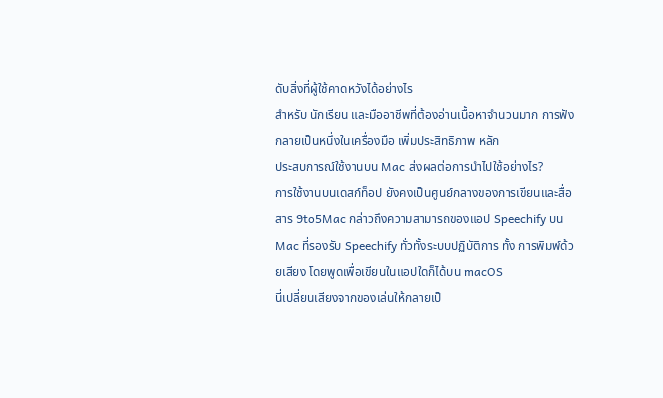ดับสิ่งที่ผู้ใช้คาดหวังได้อย่างไร
สำหรับ นักเรียน และมืออาชีพที่ต้องอ่านเนื้อหาจำนวนมาก การฟังกลายเป็นหนึ่งในเครื่องมือ เพิ่มประสิทธิภาพ หลัก
ประสบการณ์ใช้งานบน Mac ส่งผลต่อการนำไปใช้อย่างไร?
การใช้งานบนเดสก์ท็อป ยังคงเป็นศูนย์กลางของการเขียนและสื่อสาร 9to5Mac กล่าวถึงความสามารถของแอป Speechify บน Mac ที่รองรับ Speechify ทั่วทั้งระบบปฏิบัติการ ทั้ง การพิมพ์ด้วยเสียง โดยพูดเพื่อเขียนในแอปใดก็ได้บน macOS
นี่เปลี่ยนเสียงจากของเล่นให้กลายเป็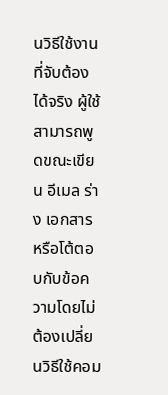นวิธีใช้งานที่จับต้องได้จริง ผู้ใช้สามารถพูดขณะเขียน อีเมล ร่าง เอกสาร หรือโต้ตอบกับข้อความโดยไม่ต้องเปลี่ยนวิธีใช้คอม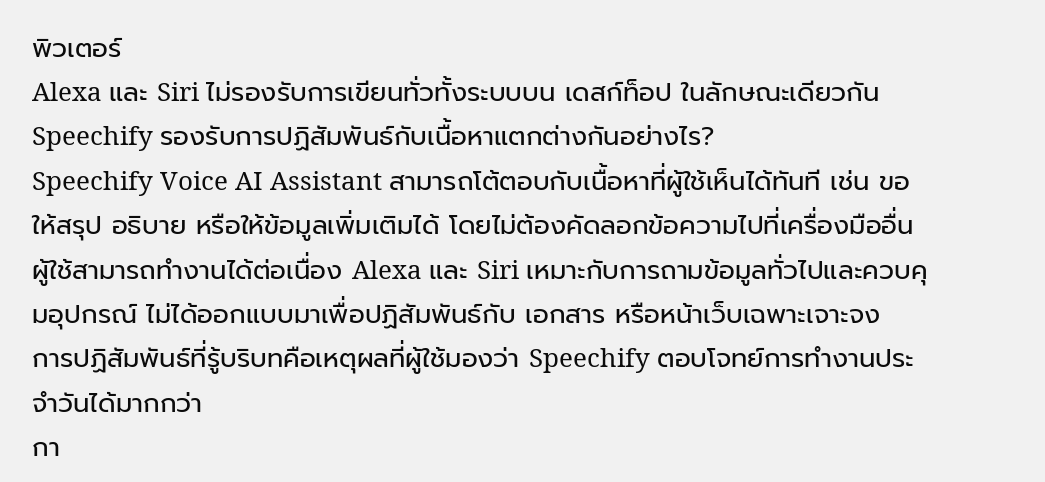พิวเตอร์
Alexa และ Siri ไม่รองรับการเขียนทั่วทั้งระบบบน เดสก์ท็อป ในลักษณะเดียวกัน
Speechify รองรับการปฏิสัมพันธ์กับเนื้อหาแตกต่างกันอย่างไร?
Speechify Voice AI Assistant สามารถโต้ตอบกับเนื้อหาที่ผู้ใช้เห็นได้ทันที เช่น ขอให้สรุป อธิบาย หรือให้ข้อมูลเพิ่มเติมได้ โดยไม่ต้องคัดลอกข้อความไปที่เครื่องมืออื่น
ผู้ใช้สามารถทำงานได้ต่อเนื่อง Alexa และ Siri เหมาะกับการถามข้อมูลทั่วไปและควบคุมอุปกรณ์ ไม่ได้ออกแบบมาเพื่อปฏิสัมพันธ์กับ เอกสาร หรือหน้าเว็บเฉพาะเจาะจง
การปฏิสัมพันธ์ที่รู้บริบทคือเหตุผลที่ผู้ใช้มองว่า Speechify ตอบโจทย์การทำงานประจำวันได้มากกว่า
กา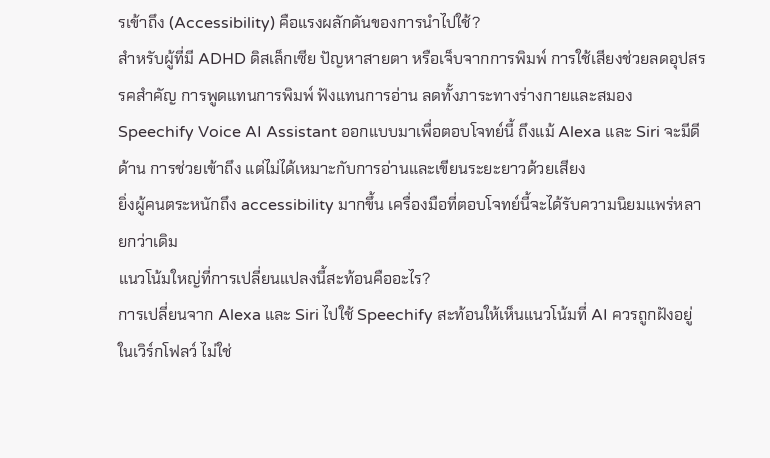รเข้าถึง (Accessibility) คือแรงผลักดันของการนำไปใช้?
สำหรับผู้ที่มี ADHD ดิสเล็กเซีย ปัญหาสายตา หรือเจ็บจากการพิมพ์ การใช้เสียงช่วยลดอุปสรรคสำคัญ การพูดแทนการพิมพ์ ฟังแทนการอ่าน ลดทั้งภาระทางร่างกายและสมอง
Speechify Voice AI Assistant ออกแบบมาเพื่อตอบโจทย์นี้ ถึงแม้ Alexa และ Siri จะมีดีด้าน การช่วยเข้าถึง แต่ไม่ได้เหมาะกับการอ่านและเขียนระยะยาวด้วยเสียง
ยิ่งผู้คนตระหนักถึง accessibility มากขึ้น เครื่องมือที่ตอบโจทย์นี้จะได้รับความนิยมแพร่หลายกว่าเดิม
แนวโน้มใหญ่ที่การเปลี่ยนแปลงนี้สะท้อนคืออะไร?
การเปลี่ยนจาก Alexa และ Siri ไปใช้ Speechify สะท้อนให้เห็นแนวโน้มที่ AI ควรถูกฝังอยู่ในเวิร์กโฟลว์ ไม่ใช่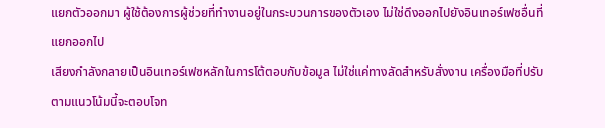แยกตัวออกมา ผู้ใช้ต้องการผู้ช่วยที่ทำงานอยู่ในกระบวนการของตัวเอง ไม่ใช่ดึงออกไปยังอินเทอร์เฟซอื่นที่แยกออกไป
เสียงกำลังกลายเป็นอินเทอร์เฟซหลักในการโต้ตอบกับข้อมูล ไม่ใช่แค่ทางลัดสำหรับสั่งงาน เครื่องมือที่ปรับตามแนวโน้มนี้จะตอบโจท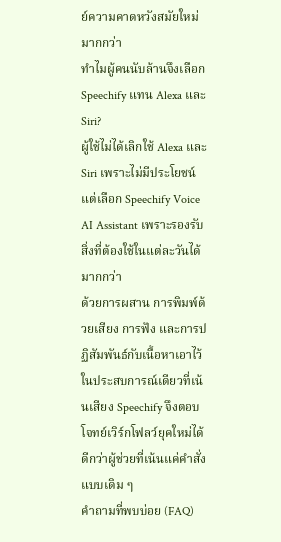ย์ความคาดหวังสมัยใหม่มากกว่า
ทำไมผู้คนนับล้านจึงเลือก Speechify แทน Alexa และ Siri?
ผู้ใช้ไม่ได้เลิกใช้ Alexa และ Siri เพราะไม่มีประโยชน์ แต่เลือก Speechify Voice AI Assistant เพราะรองรับสิ่งที่ต้องใช้ในแต่ละวันได้มากกว่า
ด้วยการผสาน การพิมพ์ด้วยเสียง การฟัง และการปฏิสัมพันธ์กับเนื้อหาเอาไว้ในประสบการณ์เดียวที่เน้นเสียง Speechify จึงตอบโจทย์เวิร์กโฟลว์ยุคใหม่ได้ดีกว่าผู้ช่วยที่เน้นแค่คำสั่งแบบเดิม ๆ
คำถามที่พบบ่อย (FAQ)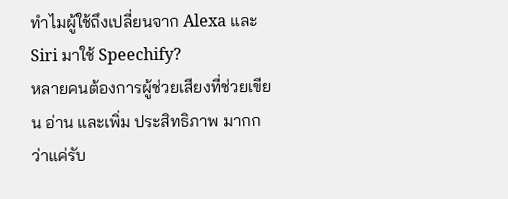ทำไมผู้ใช้ถึงเปลี่ยนจาก Alexa และ Siri มาใช้ Speechify?
หลายคนต้องการผู้ช่วยเสียงที่ช่วยเขียน อ่าน และเพิ่ม ประสิทธิภาพ มากกว่าแค่รับ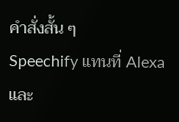คำสั่งสั้น ๆ
Speechify แทนที่ Alexa และ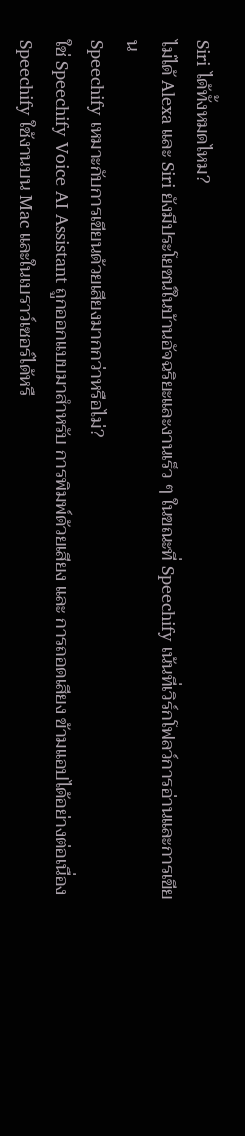Siri ได้ทั้งหมดไหม?
ไม่ได้ Alexa และ Siri ยังมีประโยชน์ในบ้านอัจฉริยะและงานเร็ว ๆ ในขณะที่ Speechify เน้นที่เวิร์กโฟลว์การอ่านและการเขียน
Speechify เหมาะกับการเขียนด้วยเสียงมากกว่าหรือไม่?
ใช่ Speechify Voice AI Assistant ถูกออกแบบมาสำหรับ การพิมพ์ด้วยเสียง และ การถอดเสียง ข้ามแอปได้อย่างต่อเนื่อง
Speechify ใช้งานบน Mac และในเบราว์เซอร์ได้หรื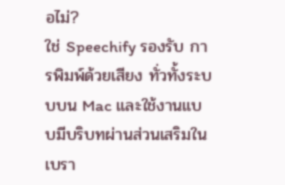อไม่?
ใช่ Speechify รองรับ การพิมพ์ด้วยเสียง ทั่วทั้งระบบบน Mac และใช้งานแบบมีบริบทผ่านส่วนเสริมในเบรา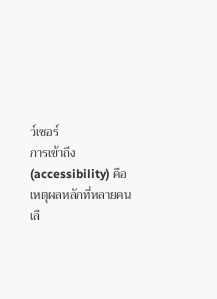ว์เซอร์
การเข้าถึง (accessibility) คือเหตุผลหลักที่หลายคนเลื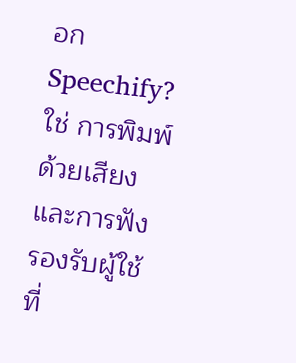อก Speechify?
ใช่ การพิมพ์ด้วยเสียง และการฟัง รองรับผู้ใช้ที่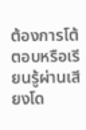ต้องการโต้ตอบหรือเรียนรู้ผ่านเสียงโด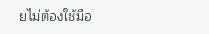ยไม่ต้องใช้มือ